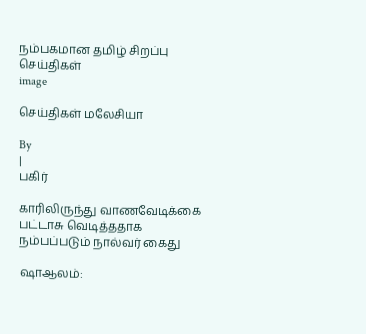நம்பகமான தமிழ் சிறப்பு செய்திகள்
image

செய்திகள் மலேசியா

By
|
பகிர்

காரிலிருந்து வாணவேடிக்கை பட்டாசு வெடித்ததாக நம்பப்படும் நால்வர் கைது

ஷாஆலம்: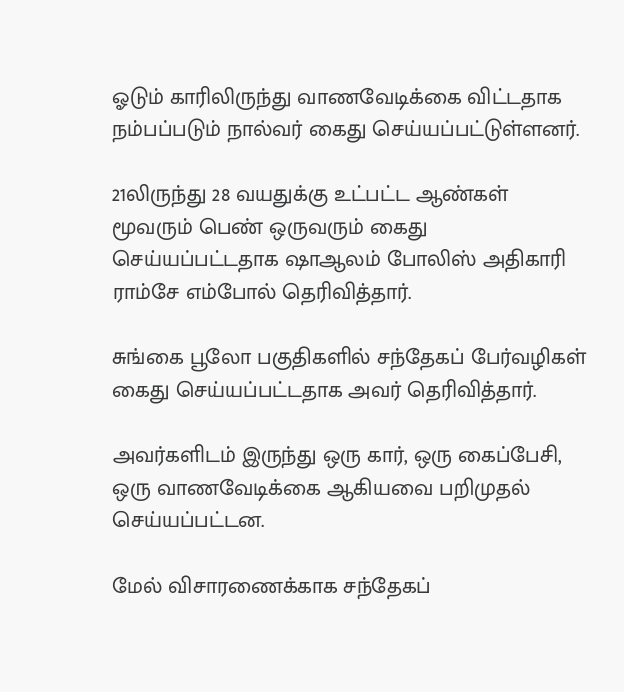ஓடும் காரிலிருந்து வாணவேடிக்கை விட்டதாக நம்பப்படும் நால்வர் கைது செய்யப்பட்டுள்ளனர்.

21லிருந்து 28 வயதுக்கு உட்பட்ட ஆண்கள் மூவரும் பெண் ஒருவரும் கைது செய்யப்பட்டதாக ‌ஷாஆலம் போலிஸ் அதிகாரி ராம்சே எம்போல் தெரிவித்தார்.

சுங்கை பூலோ பகுதிகளில் சந்தேகப் பேர்வழிகள் கைது செய்யப்பட்டதாக அவர் தெரிவித்தார்.

அவர்களிடம் இருந்து ஒரு கார், ஒரு கைப்பேசி, ஒரு வாணவேடிக்கை ஆகியவை பறிமுதல் செய்யப்பட்டன.

மேல் விசாரணைக்காக சந்தேகப்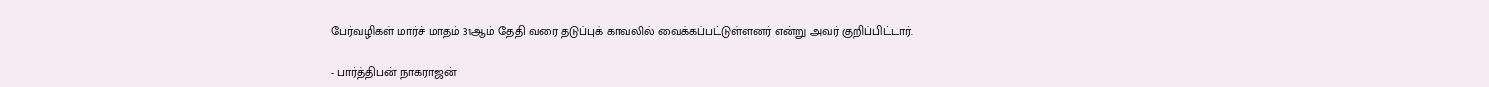பேர்வழிகள் மார்ச் மாதம் 31ஆம் தேதி வரை தடுப்புக் காவலில் வைக்கப்பட்டுள்ளனர் என்று அவர் குறிப்பிட்டார்.

- பார்த்திபன் நாகராஜன்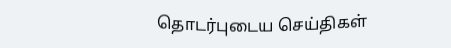தொடர்புடைய செய்திகள்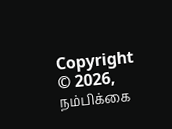Copyright © 2026, நம்பிக்கை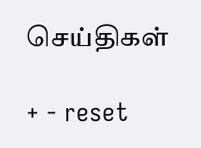செய்திகள்

+ - reset